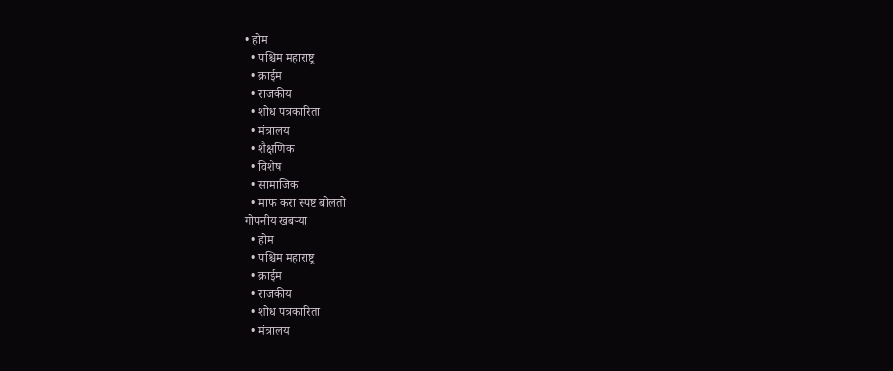• होम
  • पश्चिम महाराष्ट्र
  • क्राईम
  • राजकीय
  • शोध पत्रकारिता
  • मंत्रालय
  • शैक्षणिक
  • विशेष
  • सामाजिक
  • माफ करा स्पष्ट बोलतो
गोपनीय खबऱ्या
  • होम
  • पश्चिम महाराष्ट्र
  • क्राईम
  • राजकीय
  • शोध पत्रकारिता
  • मंत्रालय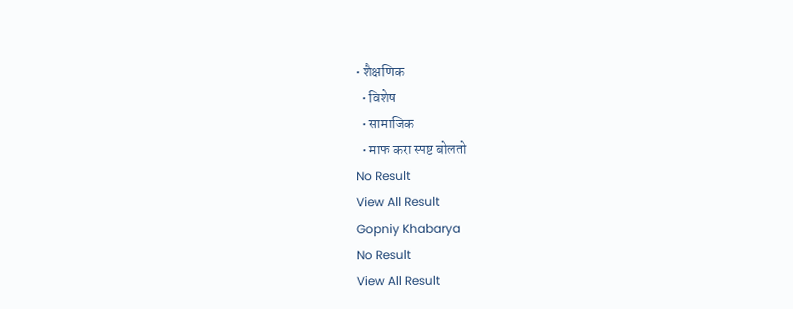• शैक्षणिक
  • विशेष
  • सामाजिक
  • माफ करा स्पष्ट बोलतो
No Result
View All Result
Gopniy Khabarya
No Result
View All Result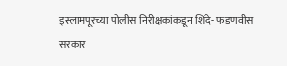इस्लामपूरच्या पोलीस निरीक्षकांकडून शिंदे- फडणवीस सरकार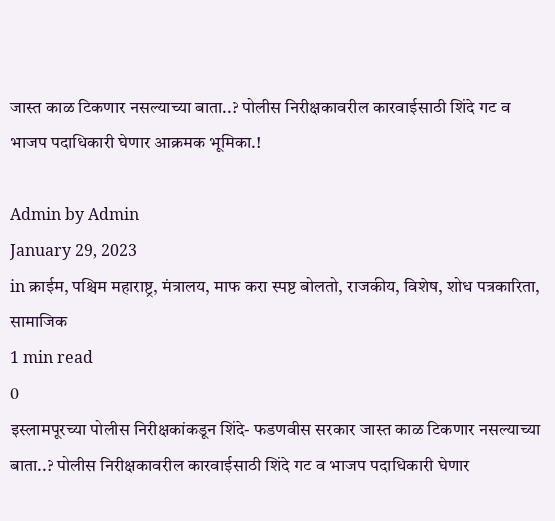जास्त काळ टिकणार नसल्याच्या बाता..? पोलीस निरीक्षकावरील कारवाईसाठी शिंदे गट व भाजप पदाधिकारी घेणार आक्रमक भूमिका.!

Admin by Admin
January 29, 2023
in क्राईम, पश्चिम महाराष्ट्र, मंत्रालय, माफ करा स्पष्ट बोलतो, राजकीय, विशेष, शोध पत्रकारिता, सामाजिक
1 min read
0
इस्लामपूरच्या पोलीस निरीक्षकांकडून शिंदे- फडणवीस सरकार जास्त काळ टिकणार नसल्याच्या बाता..? पोलीस निरीक्षकावरील कारवाईसाठी शिंदे गट व भाजप पदाधिकारी घेणार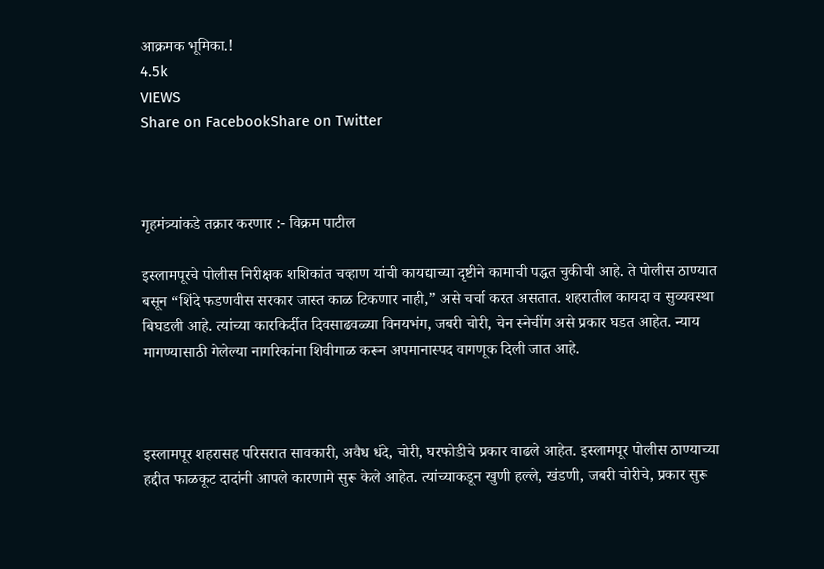आक्रमक भूमिका.!
4.5k
VIEWS
Share on FacebookShare on Twitter



गृहमंत्र्यांकडे तक्रार करणार :- विक्रम पाटील

इस्लामपूरचे पोलीस निरीक्षक शशिकांत चव्हाण यांची कायद्याच्या दृष्टीने कामाची पद्धत चुकीची आहे. ते पोलीस ठाण्यात बसून “शिंदे फडणवीस सरकार जास्त काळ टिकणार नाही,” असे चर्चा करत असतात. शहरातील कायदा व सुव्यवस्था बिघडली आहे. त्यांच्या कारकिर्दीत दिवसाढवळ्या विनयभंग, जबरी चोरी, चेन स्नेचींग असे प्रकार घडत आहेत. न्याय मागण्यासाठी गेलेल्या नागरिकांना शिवीगाळ करून अपमानास्पद वागणूक दिली जात आहे.



इस्लामपूर शहरासह परिसरात सावकारी, अवैध धंदे, चोरी, घरफोडीचे प्रकार वाढले आहेत. इस्लामपूर पोलीस ठाण्याच्या हद्दीत फाळकूट दादांनी आपले कारणामे सुरू केले आहेत. त्यांच्याकडून खुणी हल्ले, खंडणी, जबरी चोरीचे, प्रकार सुरू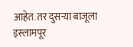आहेत. तर दुसऱ्या बाजूला इस्लामपूर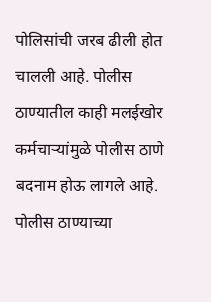पोलिसांची जरब ढीली होत चालली आहे. पोलीस ठाण्यातील काही मलईखोर कर्मचाऱ्यांमुळे पोलीस ठाणे बदनाम होऊ लागले आहे. पोलीस ठाण्याच्या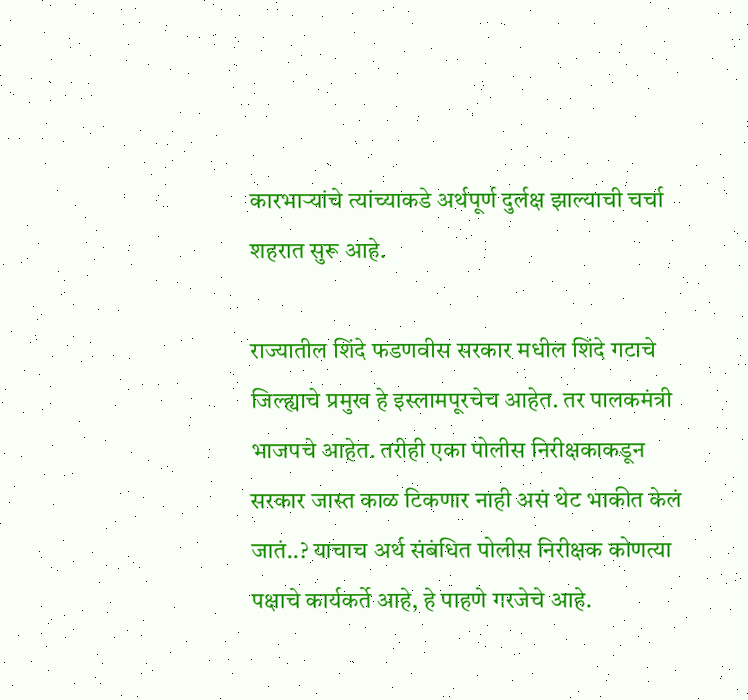कारभाऱ्यांचे त्यांच्याकडे अर्थपूर्ण दुर्लक्ष झाल्याची चर्चा शहरात सुरू आहे.

राज्यातील शिंदे फडणवीस सरकार मधील शिंदे गटाचे जिल्ह्याचे प्रमुख हे इस्लामपूरचेच आहेत. तर पालकमंत्री भाजपचे आहेत. तरीही एका पोलीस निरीक्षकाकडून सरकार जास्त काळ टिकणार नाही असं थेट भाकीत केलं जातं..? याचाच अर्थ संबंधित पोलीस निरीक्षक कोणत्या पक्षाचे कार्यकर्ते आहे, हे पाहणे गरजेचे आहे.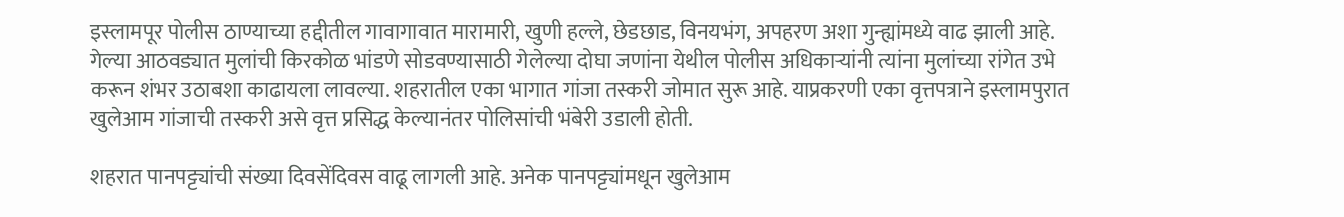इस्लामपूर पोलीस ठाण्याच्या हद्दीतील गावागावात मारामारी, खुणी हल्ले, छेडछाड, विनयभंग, अपहरण अशा गुन्ह्यांमध्ये वाढ झाली आहे. गेल्या आठवड्यात मुलांची किरकोळ भांडणे सोडवण्यासाठी गेलेल्या दोघा जणांना येथील पोलीस अधिकाऱ्यांनी त्यांना मुलांच्या रांगेत उभे करून शंभर उठाबशा काढायला लावल्या. शहरातील एका भागात गांजा तस्करी जोमात सुरू आहे. याप्रकरणी एका वृत्तपत्राने इस्लामपुरात खुलेआम गांजाची तस्करी असे वृत्त प्रसिद्ध केल्यानंतर पोलिसांची भंबेरी उडाली होती.

शहरात पानपट्ट्यांची संख्या दिवसेंदिवस वाढू लागली आहे. अनेक पानपट्ट्यांमधून खुलेआम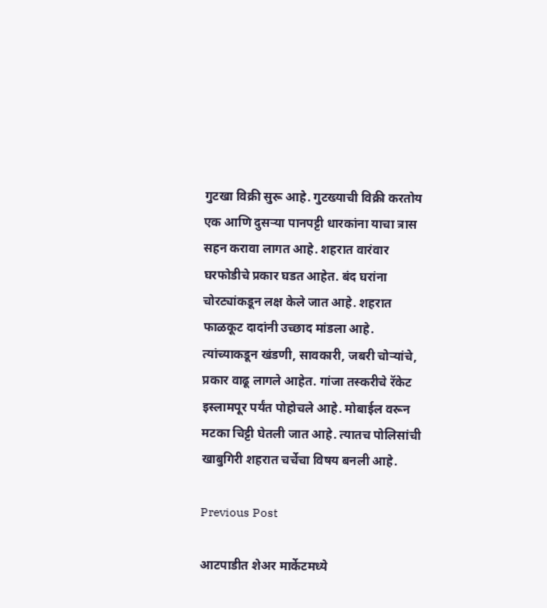गुटखा विक्री सुरू आहे. गुटख्याची विक्री करतोय एक आणि दुसऱ्या पानपट्टी धारकांना याचा त्रास सहन करावा लागत आहे. शहरात वारंवार घरफोडीचे प्रकार घडत आहेत. बंद घरांना चोरट्यांकडून लक्ष केले जात आहे. शहरात फाळकूट दादांनी उच्छाद मांडला आहे. त्यांच्याकडून खंडणी, सावकारी, जबरी चोऱ्यांचे, प्रकार वाढू लागले आहेत. गांजा तस्करीचे रॅकेट इस्लामपूर पर्यंत पोहोचले आहे. मोबाईल वरून मटका चिट्टी घेतली जात आहे. त्यातच पोलिसांची खाबुगिरी शहरात चर्चेचा विषय बनली आहे.

Previous Post

आटपाडीत शेअर मार्केटमध्ये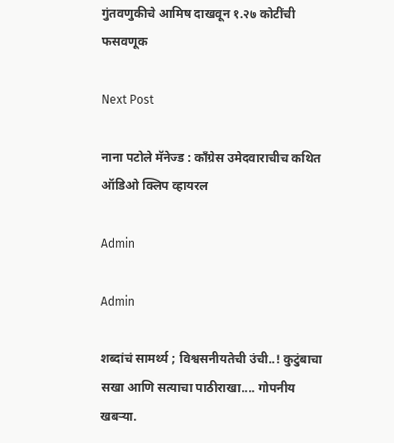गुंतवणुकीचे आमिष दाखवून १.२७ कोटींची फसवणूक

Next Post

नाना पटोले मॅनेज्ड : काँग्रेस उमेदवाराचीच कथित ऑडिओ क्लिप व्हायरल

Admin

Admin

शब्दांचं सामर्थ्य ; विश्वसनीयतेची उंची..! कुटुंबाचा सखा आणि सत्याचा पाठीराखा.... गोपनीय खबऱ्या.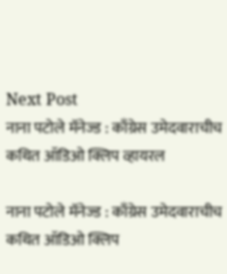Next Post
नाना पटोले मॅनेज्ड : काँग्रेस उमेदवाराचीच कथित ऑडिओ क्लिप व्हायरल

नाना पटोले मॅनेज्ड : काँग्रेस उमेदवाराचीच कथित ऑडिओ क्लिप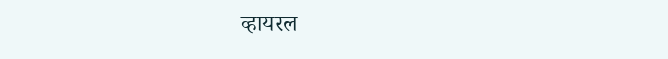व्हायरल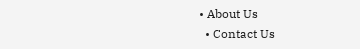• About Us
  • Contact Us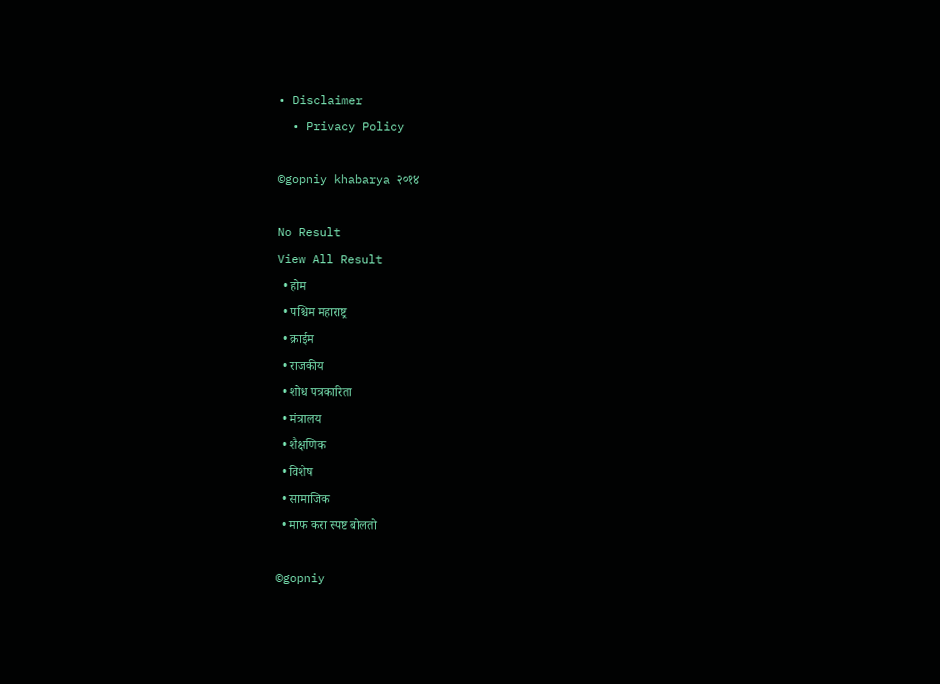• Disclaimer
  • Privacy Policy

©gopniy khabarya २०१४

No Result
View All Result
  • होम
  • पश्चिम महाराष्ट्र
  • क्राईम
  • राजकीय
  • शोध पत्रकारिता
  • मंत्रालय
  • शैक्षणिक
  • विशेष
  • सामाजिक
  • माफ करा स्पष्ट बोलतो

©gopniy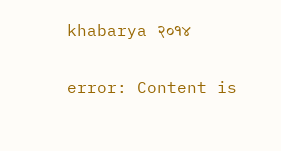khabarya २०१४

error: Content is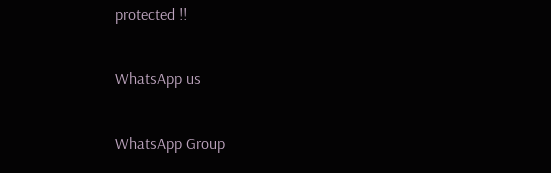protected !!

WhatsApp us

WhatsApp Group